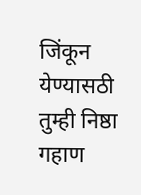जिंकून येण्यासठी तुम्ही निष्ठा गहाण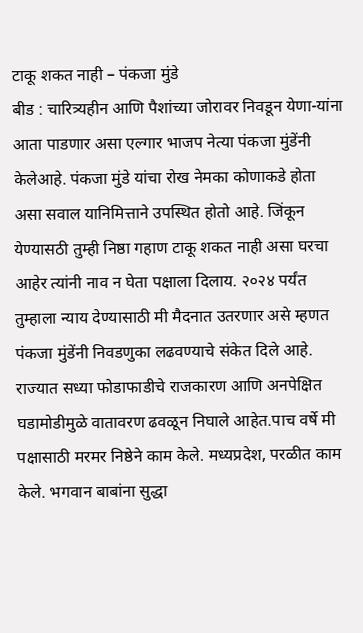टाकू शकत नाही – पंकजा मुंडे
बीड : चारित्र्यहीन आणि पैशांच्या जोरावर निवडून येणा-यांना आता पाडणार असा एल्गार भाजप नेत्या पंकजा मुंडेंनी केलेआहे. पंकजा मुंडे यांचा रोख नेमका कोणाकडे होता असा सवाल यानिमित्ताने उपस्थित होतो आहे. जिंकून येण्यासठी तुम्ही निष्ठा गहाण टाकू शकत नाही असा घरचा आहेर त्यांनी नाव न घेता पक्षाला दिलाय. २०२४ पर्यंत तुम्हाला न्याय देण्यासाठी मी मैदनात उतरणार असे म्हणत पंकजा मुंडेंनी निवडणुका लढवण्याचे संकेत दिले आहे.
राज्यात सध्या फोडाफाडीचे राजकारण आणि अनपेक्षित घडामोडीमुळे वातावरण ढवळून निघाले आहेत.पाच वर्षे मी पक्षासाठी मरमर निष्ठेने काम केले. मध्यप्रदेश, परळीत काम केले. भगवान बाबांना सुद्धा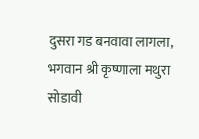दुसरा गड बनवावा लागला, भगवान श्री कृष्णाला मथुरा सोडावी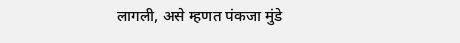लागली, असे म्हणत पंकजा मुंडे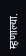म्हणाल्या.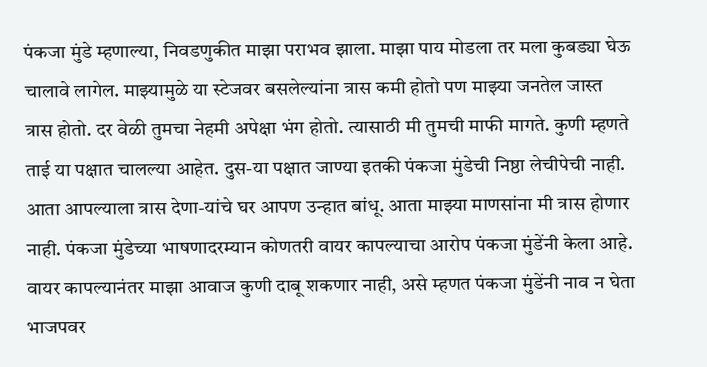पंकजा मुंडे म्हणाल्या, निवडणुकीत माझा पराभव झाला. माझा पाय मोडला तर मला कुबड्या घेऊ चालावे लागेल. माझ्यामुळे या स्टेजवर बसलेल्यांना त्रास कमी होतो पण माझ्या जनतेल जास्त त्रास होतो. दर वेळी तुमचा नेहमी अपेक्षा भंग होतो. त्यासाठी मी तुमची माफी मागते. कुणी म्हणते ताई या पक्षात चालल्या आहेत. दुस-या पक्षात जाण्या इतकी पंकजा मुंडेची निष्ठा लेचीपेची नाही.
आता आपल्याला त्रास देणा-यांचे घर आपण उन्हात बांधू. आता माझ्या माणसांना मी त्रास होणार नाही. पंकजा मुंडेच्या भाषणादरम्यान कोणतरी वायर कापल्याचा आरोप पंकजा मुंडेंनी केला आहे. वायर कापल्यानंतर माझा आवाज कुणी दाबू शकणार नाही, असे म्हणत पंकजा मुंडेंनी नाव न घेता भाजपवर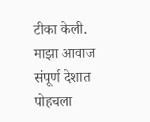टीका केली. माझा आवाज संपूर्ण देशात पोहचला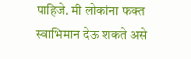पाहिजे. मी लोकांना फक्त स्वाभिमान देऊ शकते असे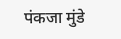पंकजा मुंडे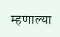म्हणाल्या